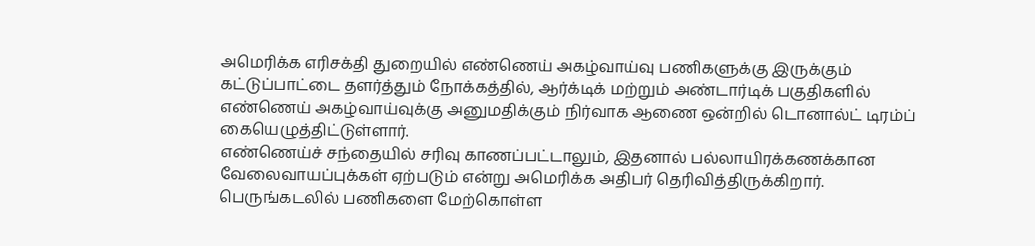அமெரிக்க எரிசக்தி துறையில் எண்ணெய் அகழ்வாய்வு பணிகளுக்கு இருக்கும் கட்டுப்பாட்டை தளர்த்தும் நோக்கத்தில், ஆர்க்டிக் மற்றும் அண்டார்டிக் பகுதிகளில் எண்ணெய் அகழ்வாய்வுக்கு அனுமதிக்கும் நிர்வாக ஆணை ஒன்றில் டொனால்ட் டிரம்ப் கையெழுத்திட்டுள்ளார்.
எண்ணெய்ச் சந்தையில் சரிவு காணப்பட்டாலும், இதனால் பல்லாயிரக்கணக்கான வேலைவாயப்புக்கள் ஏற்படும் என்று அமெரிக்க அதிபர் தெரிவித்திருக்கிறார்.
பெருங்கடலில் பணிகளை மேற்கொள்ள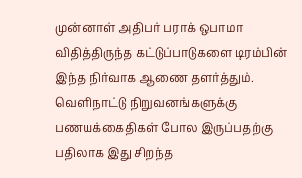முன்னாள் அதிபர் பராக் ஒபாமா விதித்திருந்த கட்டுப்பாடுகளை டிரம்பின் இந்த நிர்வாக ஆணை தளர்த்தும்.
வெளிநாட்டு நிறுவனங்களுக்கு பணயக்கைதிகள் போல இருப்பதற்கு பதிலாக இது சிறந்த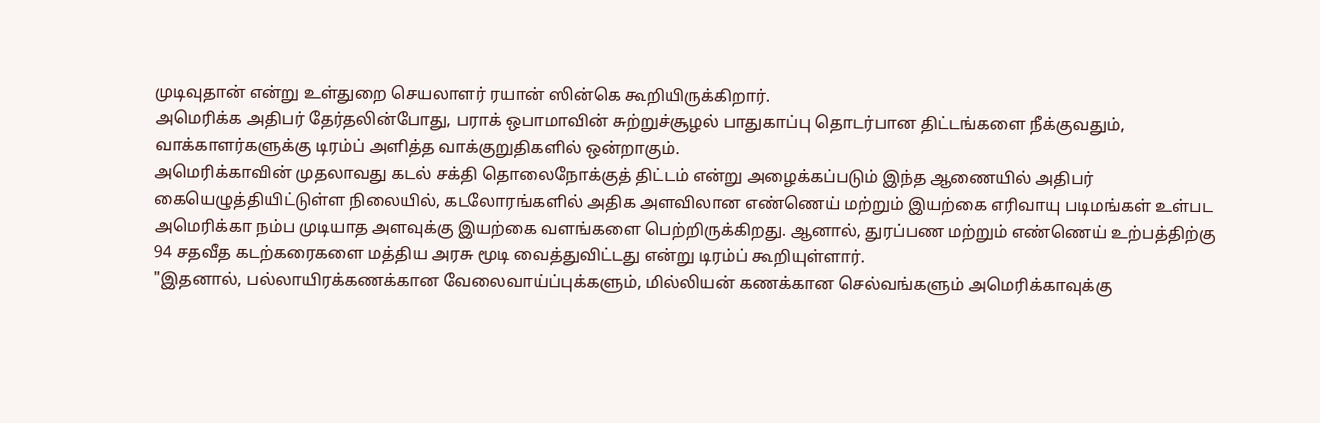முடிவுதான் என்று உள்துறை செயலாளர் ரயான் ஸின்கெ கூறியிருக்கிறார்.
அமெரிக்க அதிபர் தேர்தலின்போது, பராக் ஒபாமாவின் சுற்றுச்சூழல் பாதுகாப்பு தொடர்பான திட்டங்களை நீக்குவதும், வாக்காளர்களுக்கு டிரம்ப் அளித்த வாக்குறுதிகளில் ஒன்றாகும்.
அமெரிக்காவின் முதலாவது கடல் சக்தி தொலைநோக்குத் திட்டம் என்று அழைக்கப்படும் இந்த ஆணையில் அதிபர் கையெழுத்தியிட்டுள்ள நிலையில், கடலோரங்களில் அதிக அளவிலான எண்ணெய் மற்றும் இயற்கை எரிவாயு படிமங்கள் உள்பட அமெரிக்கா நம்ப முடியாத அளவுக்கு இயற்கை வளங்களை பெற்றிருக்கிறது. ஆனால், துரப்பண மற்றும் எண்ணெய் உற்பத்திற்கு 94 சதவீத கடற்கரைகளை மத்திய அரசு மூடி வைத்துவிட்டது என்று டிரம்ப் கூறியுள்ளார்.
"இதனால், பல்லாயிரக்கணக்கான வேலைவாய்ப்புக்களும், மில்லியன் கணக்கான செல்வங்களும் அமெரிக்காவுக்கு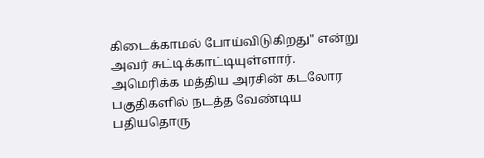கிடைக்காமல் போய்விடுகிறது" என்று அவர் சுட்டிக்காட்டியுள்ளார்.
அமெரிக்க மத்திய அரசின் கடலோர பகுதிகளில் நடத்த வேண்டிய பதியதொரு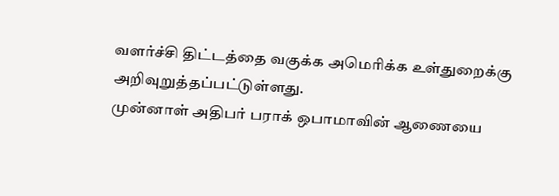வளர்ச்சி திட்டத்தை வகுக்க அமெரிக்க உள்துறைக்கு அறிவுறுத்தப்பட்டுள்ளது.
முன்னாள் அதிபர் பராக் ஒபாமாவின் ஆணையை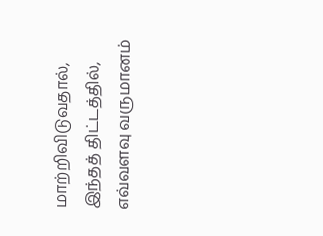மாற்றிவிடுவதால், இந்தத் திட்டத்தில், எவ்வளவு வருமானம்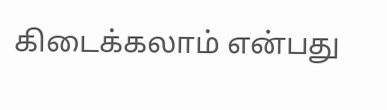கிடைக்கலாம் என்பது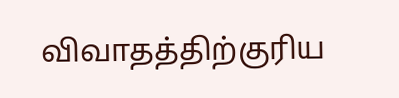விவாதத்திற்குரிய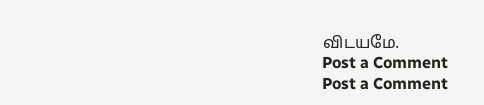விடயமே.
Post a Comment
Post a Comment